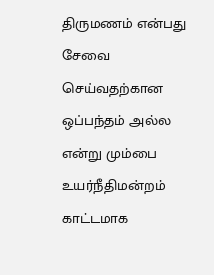திருமணம் என்பது சேவை செய்வதற்கான ஒப்பந்தம் அல்ல என்று மும்பை உயர்நீதிமன்றம் காட்டமாக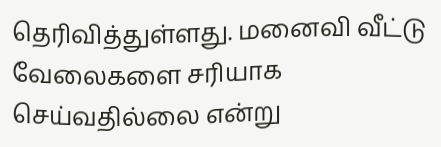தெரிவித்துள்ளது. மனைவி வீட்டு வேலைகளை சரியாக செய்வதில்லை என்று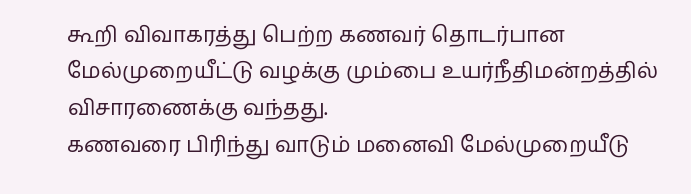கூறி விவாகரத்து பெற்ற கணவர் தொடர்பான மேல்முறையீட்டு வழக்கு மும்பை உயர்நீதிமன்றத்தில் விசாரணைக்கு வந்தது.
கணவரை பிரிந்து வாடும் மனைவி மேல்முறையீடு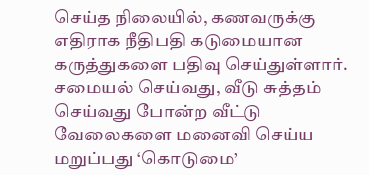செய்த நிலையில், கணவருக்கு எதிராக நீதிபதி கடுமையான கருத்துகளை பதிவு செய்துள்ளார். சமையல் செய்வது, வீடு சுத்தம் செய்வது போன்ற வீட்டு வேலைகளை மனைவி செய்ய மறுப்பது ‘கொடுமை’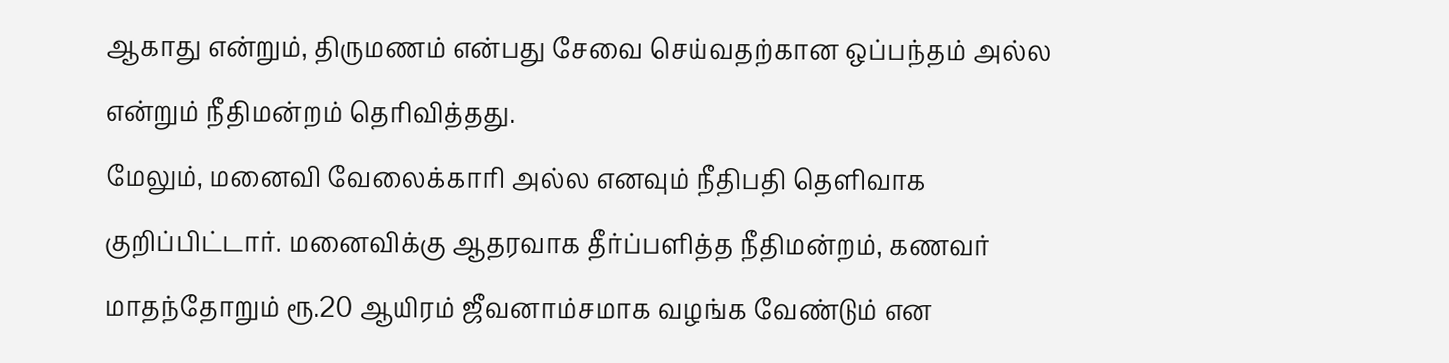ஆகாது என்றும், திருமணம் என்பது சேவை செய்வதற்கான ஒப்பந்தம் அல்ல என்றும் நீதிமன்றம் தெரிவித்தது.
மேலும், மனைவி வேலைக்காரி அல்ல எனவும் நீதிபதி தெளிவாக குறிப்பிட்டார். மனைவிக்கு ஆதரவாக தீர்ப்பளித்த நீதிமன்றம், கணவர் மாதந்தோறும் ரூ.20 ஆயிரம் ஜீவனாம்சமாக வழங்க வேண்டும் என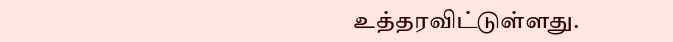உத்தரவிட்டுள்ளது.